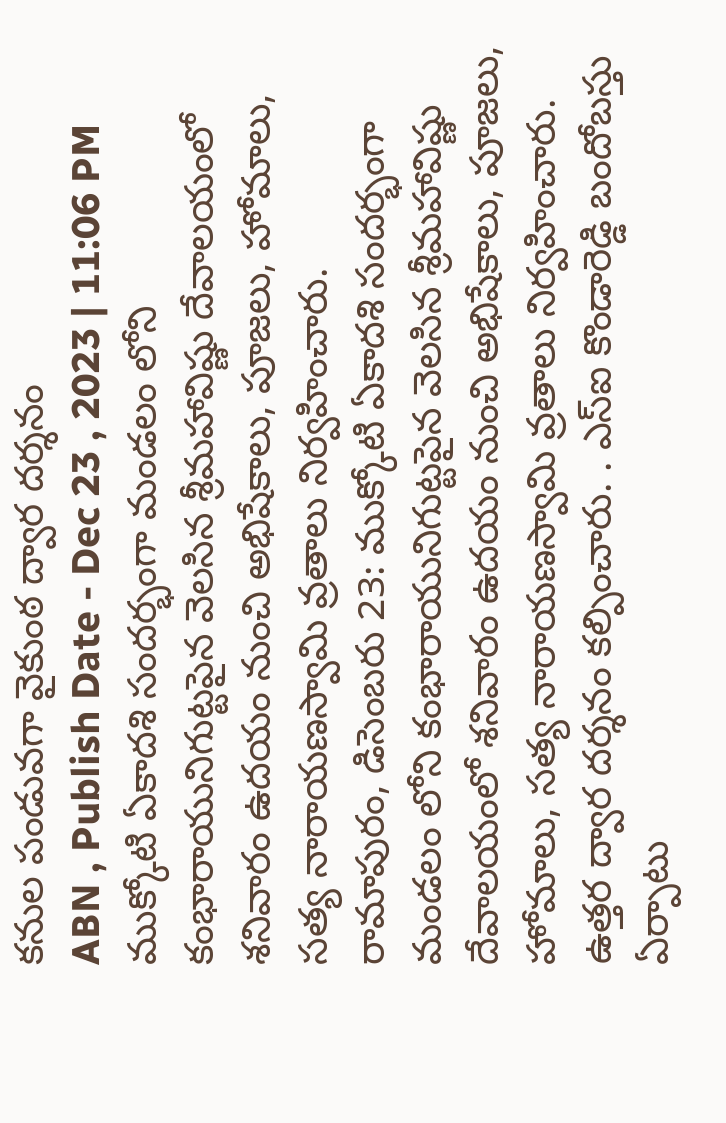కనుల పండువగా వైకుంఠ ద్వార దర్శనం
ABN , Publish Date - Dec 23 , 2023 | 11:06 PM
ముక్కోటి ఏకాదశి సందర్భంగా మండలం లోని కంభారాయునిగుట్టపైన వెలసిన శ్రీమహావిష్ణు దేవాలయంలో శనివారం ఉదయం నుంచి అభిషేకాలు, పూజలు, హోమాలు, సత్య నారాయణస్వామి వ్రతాలు నిర్వహించారు.
రామాపురం, డిసెంబరు 23: ముక్కోటి ఏకాదశి సందర్భంగా మండలం లోని కంభారాయునిగుట్టపైన వెలసిన శ్రీమహావిష్ణు దేవాలయంలో శనివారం ఉదయం నుంచి అభిషేకాలు, పూజలు, హోమాలు, సత్య నారాయణస్వామి వ్రతాలు నిర్వహించారు. ఉత్తర ద్వార దర్శనం కల్పించారు. . ఎస్ఐ కొండారెడ్డి బందోబస్తు ఏర్పాటు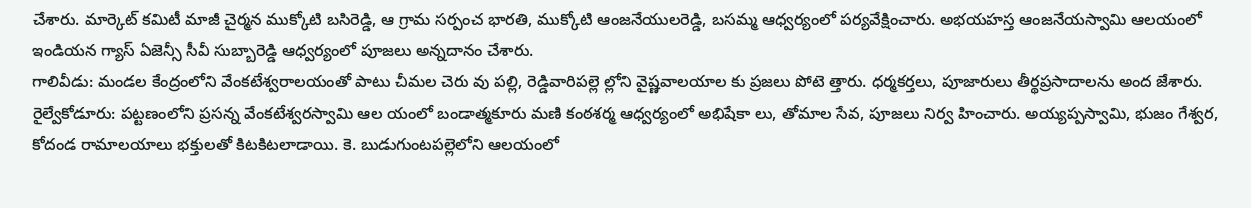చేశారు. మార్కెట్ కమిటీ మాజీ చైర్మన ముక్కోటి బసిరెడ్డి, ఆ గ్రామ సర్పంచ భారతి, ముక్కోటి ఆంజనేయులరెడ్డి, బసమ్మ ఆధ్వర్యంలో పర్యవేక్షించారు. అభయహస్త ఆంజనేయస్వామి ఆలయంలో ఇండియన గ్యాస్ ఏజెన్సీ సీవీ సుబ్బారెడ్డి ఆధ్వర్యంలో పూజలు అన్నదానం చేశారు.
గాలివీడు: మండల కేంద్రంలోని వేంకటేశ్వరాలయంతో పాటు చీమల చెరు వు పల్లి, రెడ్డివారిపల్లె ల్లోని వైష్ణవాలయాల కు ప్రజలు పోటె త్తారు. ధర్మకర్తలు, పూజారులు తీర్థప్రసాదాలను అంద జేశారు.
రైల్వేకోడూరు: పట్టణంలోని ప్రసన్న వేంకటేశ్వరస్వామి ఆల యంలో బండాత్మకూరు మణి కంఠశర్మ ఆధ్వర్యంలో అభిషేకా లు, తోమాల సేవ, పూజలు నిర్వ హించారు. అయ్యప్పస్వామి, భుజం గేశ్వర, కోదండ రామాలయాలు భక్తులతో కిటకిటలాడాయి. కె. బుడుగుంటపల్లెలోని ఆలయంలో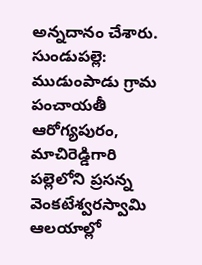అన్నదానం చేశారు.
సుండుపల్లె: ముడుంపాడు గ్రామ పంచాయతీ ఆరోగ్యపురం, మాచిరెడ్డిగారి పల్లెలోని ప్రసన్న వెంకటేశ్వరస్వామి ఆలయాల్లో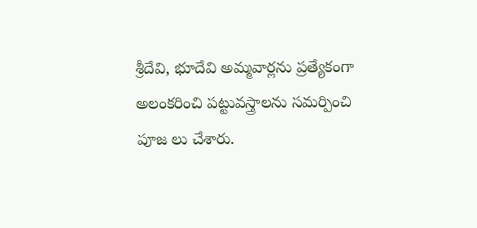శ్రీదేవి, భూదేవి అమ్మవార్లను ప్రత్యేకంగా అలంకరించి పట్టువస్త్రాలను సమర్పించి పూజ లు చేశారు.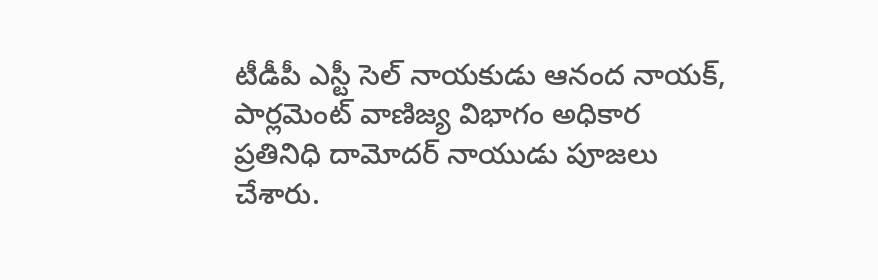టీడీపీ ఎస్టీ సెల్ నాయకుడు ఆనంద నాయక్, పార్లమెంట్ వాణిజ్య విభాగం అధికార ప్రతినిధి దామోదర్ నాయుడు పూజలు చేశారు.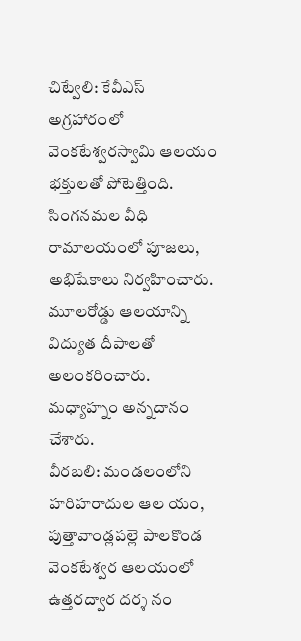చిట్వేలి: కేవీఎస్ అగ్రహారంలో వెంకటేశ్వరస్వామి ఆలయం భక్తులతో పోటెత్తింది. సింగనమల వీధి రామాలయంలో పూజలు, అభిషేకాలు నిర్వహించారు. మూలరోడ్డు ఆలయాన్ని విద్యుత దీపాలతో అలంకరించారు. మధ్యాహ్నం అన్నదానం చేశారు.
వీరబలి: మండలంలోని హరిహరాదుల ఆల యం, పుత్తావాండ్లపల్లె పాలకొండ వెంకటేశ్వర ఆలయంలో ఉత్తరద్వార దర్శ నం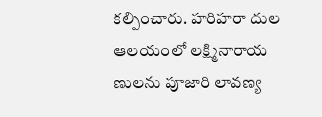కల్పించారు. హరిహరా దుల ఆలయంలో లక్ష్మినారాయ ణులను పూజారి లావణ్య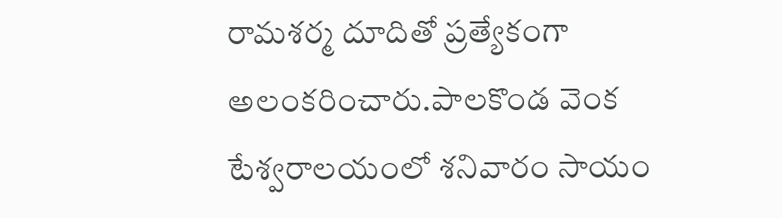రామశర్మ దూదితో ప్రత్యేకంగా అలంకరించారు.పాలకొండ వెంక టేశ్వరాలయంలో శనివారం సాయం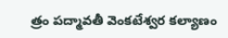త్రం పద్మావతీ వెంకటేశ్వర కల్యాణం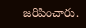జరిపించారు.